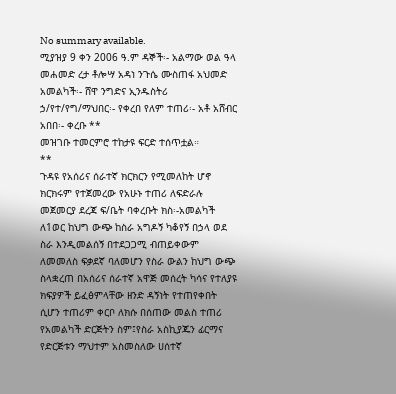No summary available.
ሚያዝያ 9 ቀን 2006 ዓ.ም ዳኞች፡- አልማው ወል ዓላ መሐመድ ረታ ቶሎሣ አዳነ ንጉሴ ሙስጠፋ አህመድ አመልካች፡- ሸዋ ንግድና ኢንዱስትሪ ኃ/የተ/የግ/ማህበር፡- የቀረበ የለም ተጠሪ፡- አቶ አሸብር አበበ፡- ቀረቡ **
መዝገቡ ተመርምሮ ተከታዩ ፍርድ ተሰጥቷል።
**
ጉዳዩ የአሰሪና ሰራተኛ ክርክርን የሚመለከት ሆኖ ክርክሩም የተጀመረው የአሁኑ ተጠሪ ለፍድራሉ መጀመርያ ደረጃ ፍ/ቤት ባቀረቡት ክስ፡-አመልካች ለ1ወር ከህግ ውጭ ከስራ አግዶኝ ካቆየኝ በኃላ ወደ ስራ እንዲመልሰኝ በተደጋጋሚ ብጠይቀውም ለመመለስ ፍቃደኛ ባለመሆን የስራ ውልን ከህግ ውጭ ስላቋረጠ በአሰሪና ሰራተኛ አዋጅ መሰረት ካሳና የተለያዩ ክፍያዎች ይፈፅምላቸው ዘንድ ዳኝነት የተጠየቀበት ሲሆን ተጠሪም ቀርቦ ለክሱ በሰጠው መልስ ተጠሪ የአመልካች ድርጅትን ስም፤የስራ አስኪያጁን ፊርማና የድርጅቱን ማህተም አስመስለው ሀሰተኛ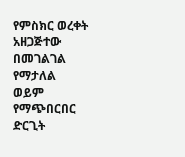የምስክር ወረቀት አዘጋጅተው በመገልገል የማታለል ወይም የማጭበርበር ድርጊት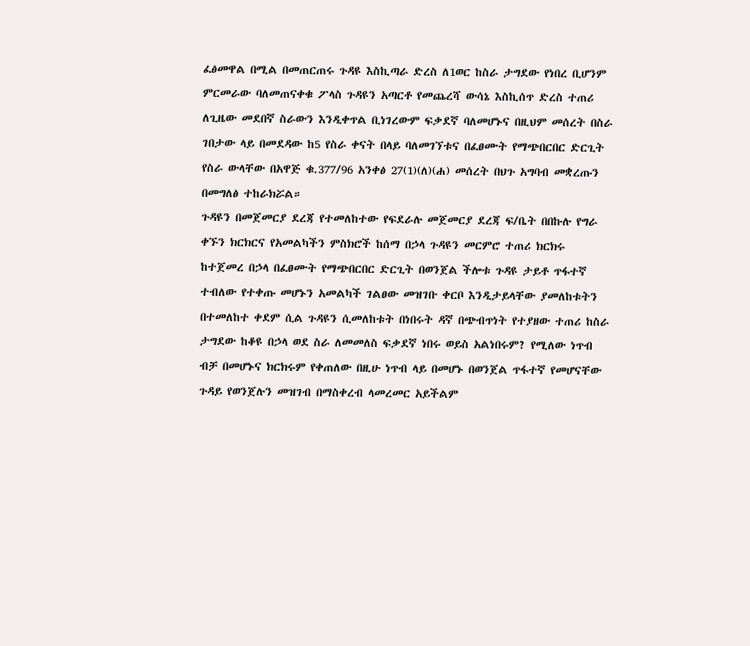ፈፅመዋል በሚል በመጠርጠሩ ጉዳዩ እስኪጣራ ድረስ ለ1ወር ከስራ ታግደው የነበረ ቢሆንም ምርመራው ባለመጠናቀቁ ፖላስ ጉዳዩን አጣርቶ የመጨረሻ ውሳኔ እስኪሰጥ ድረስ ተጠሪ ለጊዜው መደበኛ ስራውን እንዲቀጥል ቢነገረውም ፍቃደኛ ባለመሆኑና በዚህም መሰረት በስራ ገበታው ላይ በመደዳው ከ5 የስራ ቀናት በላይ ባለመገኘቱና በፈፀሙት የማጭበርበር ድርጊት የስራ ውላቸው በአዋጅ ቁ.377/96 አንቀፅ 27(1)(ለ)(ሐ) መሰረት በህጉ አግባብ መቋረጡን በመግለፅ ተከራክሯል።
ጉዳዩን በመጀመርያ ደረጃ የተመለከተው የፍደራሉ መጀመርያ ደረጃ ፍ/ቤት በበኩሉ የግራ ቀኙን ክርክርና የአመልካችን ምስክሮች ከሰማ በኃላ ጉዳዩን መርምሮ ተጠሪ ክርክሩ ከተጀመረ በኃላ በፈፀሙት የማጭበርበር ድርጊት በወንጀል ችሎቱ ጉዳዩ ታይቶ ጥፋተኛ ተብለው የተቀጡ መሆኑን አመልካች ገልፀው መዝገቡ ቀርቦ እንዲታይላቸው ያመለከቱትን በተመለከተ ቀደም ሲል ጉዳዩን ሲመለከቱት በነበሩት ዳኛ በጭብጥነት የተያዘው ተጠሪ ከስራ ታግደው ከቆዩ በኃላ ወደ ስራ ለመመለስ ፍቃደኛ ነበሩ ወይስ አልነበሩም? የሚለው ነጥብ ብቻ በመሆኑና ክርክሩም የቀጠለው በዚሁ ነጥብ ላይ በመሆኑ በወንጀል ጥፋተኛ የመሆናቸው ጉዳይ የወንጀሉን መዝገብ በማስቀረብ ላመረመር አይችልም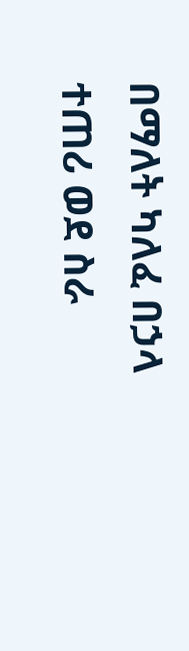በማለት ካለፈ በኃላ ተጠሪ ወደ ስራ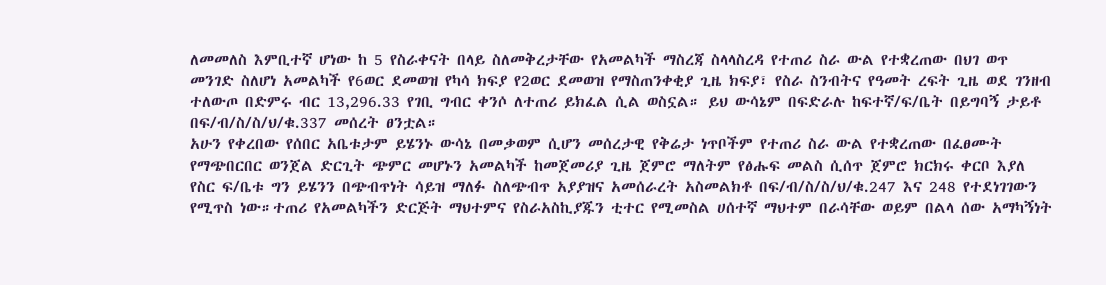ለመመለስ እምቢተኛ ሆነው ከ 5 የስራቀናት በላይ ስለመቅረታቸው የአመልካች ማስረጃ ስላላስረዳ የተጠሪ ስራ ውል የተቋረጠው በህገ ወጥ መንገድ ስለሆነ አመልካች የ6ወር ደመወዝ የካሳ ክፍያ የ2ወር ደመወዝ የማስጠንቀቂያ ጊዜ ክፍያ፣ የስራ ስንብትና የዓመት ረፍት ጊዜ ወደ ገንዘብ ተለውጦ በድምሩ ብር 13,296.33 የገቢ ግብር ቀንሶ ለተጠሪ ይክፈል ሲል ወስኗል። ይህ ውሳኔም በፍድራሉ ከፍተኛ/ፍ/ቤት በይግባኝ ታይቶ በፍ/ብ/ስ/ስ/ህ/ቁ.337 መሰረት ፀንቷል።
አሁን የቀረበው የሰበር አቤቱታም ይሄንኑ ውሳኔ በመቃወም ሲሆን መሰረታዊ የቅሬታ ነጥቦችም የተጠሪ ስራ ውል የተቋረጠው በፈፀሙት የማጭበርበር ወንጀል ድርጊት ጭምር መሆኑን አመልካች ከመጀመሪያ ጊዜ ጀምሮ ማለትም የፅሑፍ መልስ ሲሰጥ ጀምሮ ክርክሩ ቀርቦ እያለ የስር ፍ/ቤቱ ግን ይሄንን በጭብጥነት ሳይዝ ማለፉ ስለጭብጥ አያያዝና አመሰራረት አስመልክቶ በፍ/ብ/ስ/ስ/ህ/ቁ.247 እና 248 የተደነገገውን የሚጥስ ነው።ተጠሪ የአመልካችን ድርጅት ማህተምና የስራአስኪያጁን ቲተር የሚመስል ሀሰተኛ ማህተም በራሳቸው ወይም በልላ ሰው አማካኝነት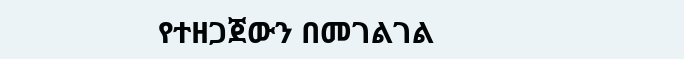የተዘጋጀውን በመገልገል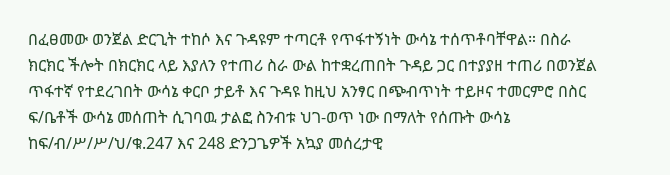በፈፀመው ወንጀል ድርጊት ተከሶ እና ጉዳዩም ተጣርቶ የጥፋተኝነት ውሳኔ ተሰጥቶባቸዋል። በስራ ክርክር ችሎት በክርክር ላይ እያለን የተጠሪ ስራ ውል ከተቋረጠበት ጉዳይ ጋር በተያያዘ ተጠሪ በወንጀል ጥፋተኛ የተደረገበት ውሳኔ ቀርቦ ታይቶ እና ጉዳዩ ከዚህ አንፃር በጭብጥነት ተይዞና ተመርምሮ በስር ፍ/ቤቶች ውሳኔ መሰጠት ሲገባዉ ታልፎ ስንብቱ ህገ-ወጥ ነው በማለት የሰጡት ውሳኔ ከፍ/ብ/ሥ/ሥ/ህ/ቁ.247 እና 248 ድንጋጌዎች አኳያ መሰረታዊ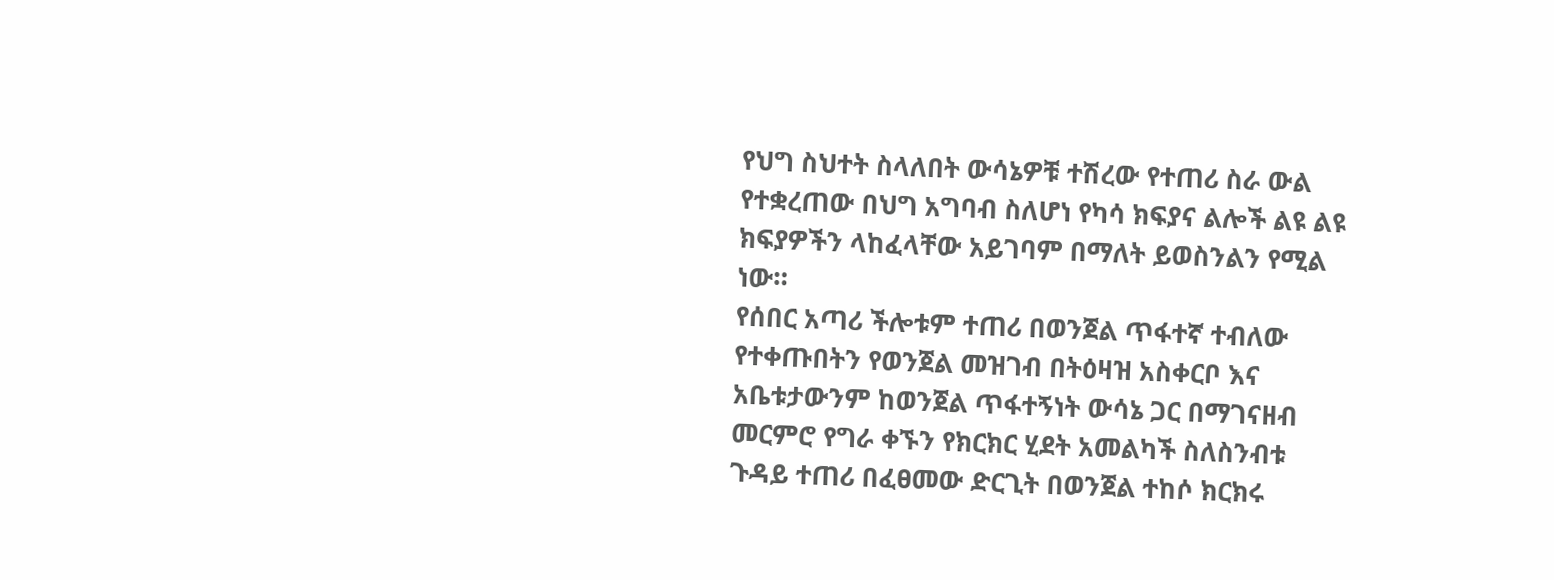የህግ ስህተት ስላለበት ውሳኔዎቹ ተሽረው የተጠሪ ስራ ውል የተቋረጠው በህግ አግባብ ስለሆነ የካሳ ክፍያና ልሎች ልዩ ልዩ ክፍያዎችን ላከፈላቸው አይገባም በማለት ይወስንልን የሚል ነው።
የሰበር አጣሪ ችሎቱም ተጠሪ በወንጀል ጥፋተኛ ተብለው የተቀጡበትን የወንጀል መዝገብ በትዕዛዝ አስቀርቦ እና አቤቱታውንም ከወንጀል ጥፋተኝነት ውሳኔ ጋር በማገናዘብ መርምሮ የግራ ቀኙን የክርክር ሂደት አመልካች ስለስንብቱ ጉዳይ ተጠሪ በፈፀመው ድርጊት በወንጀል ተከሶ ክርክሩ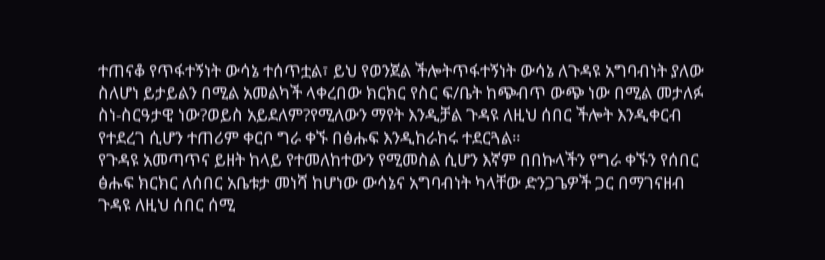ተጠናቆ የጥፋተኝነት ውሳኔ ተሰጥቷል፣ ይህ የወንጀል ችሎትጥፋተኝነት ውሳኔ ለጉዳዩ አግባብነት ያለው ስለሆነ ይታይልን በሚል አመልካች ላቀረበው ክርክር የስር ፍ/ቤት ከጭብጥ ውጭ ነው በሚል መታለፉ ስነ-ስርዓታዊ ነው?ወይስ አይደለም?የሚለውን ማየት እንዲቻል ጉዳዩ ለዚህ ሰበር ችሎት እንዲቀርብ የተደረገ ሲሆን ተጠሪም ቀርቦ ግራ ቀኙ በፅሑፍ እንዲከራከሩ ተደርጓል።
የጉዳዩ አመጣጥና ይዘት ከላይ የተመለከተውን የሚመስል ሲሆን እኛም በበኩላችን የግራ ቀኙን የሰበር ፅሑፍ ክርክር ለሰበር አቤቱታ መነሻ ከሆነው ውሳኔና አግባብነት ካላቸው ድንጋጌዎች ጋር በማገናዘብ ጉዳዩ ለዚህ ሰበር ሰሚ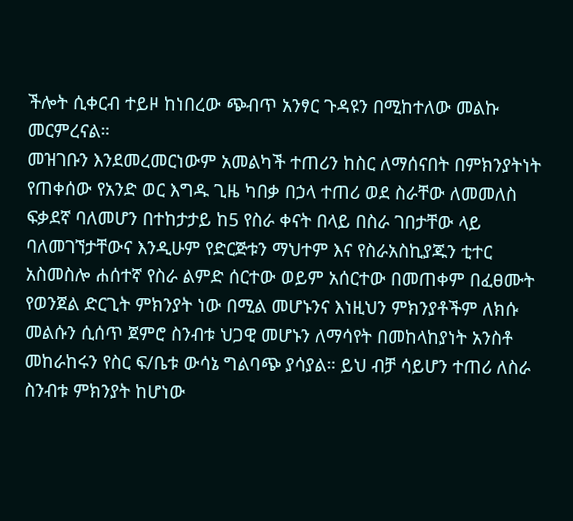ችሎት ሲቀርብ ተይዞ ከነበረው ጭብጥ አንፃር ጉዳዩን በሚከተለው መልኩ መርምረናል።
መዝገቡን እንደመረመርነውም አመልካች ተጠሪን ከስር ለማሰናበት በምክንያትነት የጠቀሰው የአንድ ወር እግዱ ጊዜ ካበቃ በኃላ ተጠሪ ወደ ስራቸው ለመመለስ ፍቃደኛ ባለመሆን በተከታታይ ከ5 የስራ ቀናት በላይ በስራ ገበታቸው ላይ ባለመገኘታቸውና እንዲሁም የድርጅቱን ማህተም እና የስራአስኪያጁን ቲተር አስመስሎ ሐሰተኛ የስራ ልምድ ሰርተው ወይም አሰርተው በመጠቀም በፈፀሙት የወንጀል ድርጊት ምክንያት ነው በሚል መሆኑንና እነዚህን ምክንያቶችም ለክሱ መልሱን ሲሰጥ ጀምሮ ስንብቱ ህጋዊ መሆኑን ለማሳየት በመከላከያነት አንስቶ መከራከሩን የስር ፍ/ቤቱ ውሳኔ ግልባጭ ያሳያል። ይህ ብቻ ሳይሆን ተጠሪ ለስራ ስንብቱ ምክንያት ከሆነው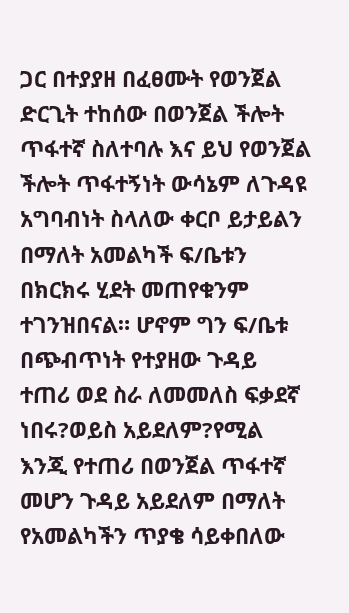ጋር በተያያዘ በፈፀሙት የወንጀል ድርጊት ተከሰው በወንጀል ችሎት ጥፋተኛ ስለተባሉ እና ይህ የወንጀል ችሎት ጥፋተኝነት ውሳኔም ለጉዳዩ አግባብነት ስላለው ቀርቦ ይታይልን በማለት አመልካች ፍ/ቤቱን በክርክሩ ሂደት መጠየቁንም ተገንዝበናል። ሆኖም ግን ፍ/ቤቱ በጭብጥነት የተያዘው ጉዳይ ተጠሪ ወደ ስራ ለመመለስ ፍቃደኛ ነበሩ?ወይስ አይደለም?የሚል እንጂ የተጠሪ በወንጀል ጥፋተኛ መሆን ጉዳይ አይደለም በማለት የአመልካችን ጥያቄ ሳይቀበለው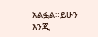አልፏል።ይሁን እንጂ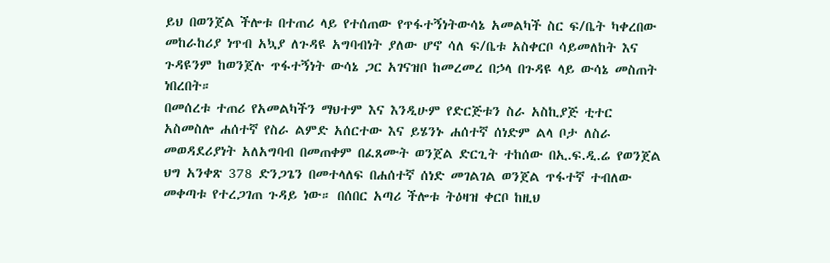ይህ በወንጀል ችሎቱ በተጠሪ ላይ የተሰጠው የጥፋተኝነትውሳኔ አመልካች ስር ፍ/ቤት ካቀረበው መከራከሪያ ነጥብ አኳያ ለጉዳዩ አግባብነት ያለው ሆኖ ሳለ ፍ/ቤቱ አስቀርቦ ሳይመለከት እና ጉዳዩንም ከወንጀሉ ጥፋተኝነት ውሳኔ ጋር አገናዝቦ ከመረመረ በኃላ በጉዳዩ ላይ ውሳኔ መስጠት ነበረበት።
በመሰረቱ ተጠሪ የአመልካችን ማህተም እና እንዲሁም የድርጅቱን ስራ አስኪያጅ ቲተር አስመስሎ ሐሰተኛ የስራ ልምድ አሰርተው እና ይሄንኑ ሐሰተኛ ሰነድም ልላ ቦታ ለስራ መወዳደሪያነት አለአግባብ በመጠቀም በፈጸሙት ወንጀል ድርጊት ተከሰው በኢ.ፍ.ዲ.ሬ የወንጀል ህግ አንቀጽ 378 ድንጋጌን በመተላለፍ በሐሰተኛ ሰነድ መገልገል ወንጀል ጥፋተኛ ተብለው መቀጣቱ የተረጋገጠ ጉዳይ ነው። በሰበር አጣሪ ችሎቱ ትዕዛዝ ቀርቦ ከዚህ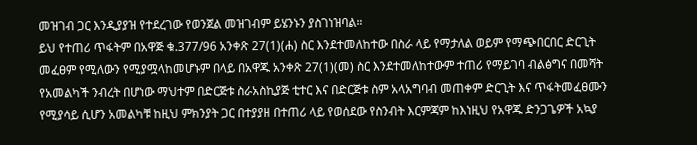መዝገብ ጋር እንዲያያዝ የተደረገው የወንጀል መዝገብም ይሄንኑን ያስገነዝባል።
ይህ የተጠሪ ጥፋትም በአዋጅ ቁ.377/96 አንቀጽ 27(1)(ሐ) ስር እንደተመለከተው በስራ ላይ የማታለል ወይም የማጭበርበር ድርጊት መፈፀም የሚለውን የሚያሟላከመሆኑም በላይ በአዋጁ አንቀጽ 27(1)(መ) ስር እንደተመለከተውም ተጠሪ የማይገባ ብልፅግና በመሻት የአመልካች ንብረት በሆነው ማህተም በድርጅቱ ስራአስኪያጅ ቲተር እና በድርጅቱ ስም አላአግባብ መጠቀም ድርጊት እና ጥፋትመፈፀሙን የሚያሳይ ሲሆን አመልካቹ ከዚህ ምክንያት ጋር በተያያዘ በተጠሪ ላይ የወሰደው የስንብት እርምጃም ከእነዚህ የአዋጁ ድንጋጌዎች አኳያ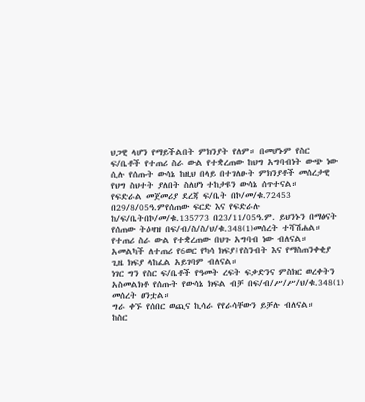ህጋዊ ላሆን የማይችልበት ምክንያት የለም። በመሆኑም የስር ፍ/ቤቶች የተጠሪ ስራ ውል የተቋረጠው ከህግ አግባብነት ውጭ ነው ሲሉ የሰጡት ውሳኔ ከዚህ በላይ በተገለፁት ምክንያቶች መሰረታዊ የህግ ስህተት ያለበት ስለሆነ ተከታዩን ውሳኔ ሰጥተናል።
የፍድራል መጀመሪያ ደረጃ ፍ/ቤት በኮ/መ/ቁ.72453 በ29/8/05ዓ.ምየሰጠው ፍርድ እና የፍድራሉ ከ/ፍ/ቤትበኮ/መ/ቁ.135773 በ23/11/05ዓ.ም. ይህንኑን በማፅናት የሰጠው ትዕዛዝ በፍ/ብ/ስ/ስ/ህ/ቁ.348(1)መሰረት ተሻሽሐል።
የተጠሪ ስራ ውል የተቋረጠው በህጉ አግባብ ነው ብለናል።
አመልካች ለተጠሪ የ6ወር የካሳ ክፍያ፤የስንብት እና የማስጠንቀቂያ ጊዜ ክፍያ ላከፈል አይገባም ብለናል።
ነገር ግን የስር ፍ/ቤቶች የዓመት ረፍት ፍቃድንና ምስክር ወረቀትን አስመልክቶ የሰጡት የውሳኔ ክፍል ብቻ በፍ/ብ/ሥ/ሥ/ህ/ቁ.348(1) መሰረት ፀንቷል።
ግራ ቀኙ የሰበር ወጪና ኪሳራ የየራሳቸውን ይቻሉ ብለናል።
ከስር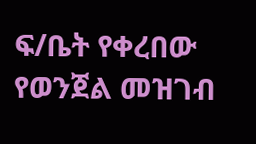ፍ/ቤት የቀረበው የወንጀል መዝገብ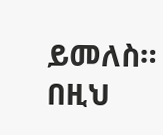ይመለስ።
በዚህ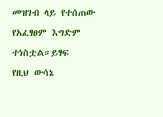መዝገብ ላይ የተሰጠው የአፈፃፀም እግድም ተነስቷል።ይፃፍ
የዚህ ውሳኔ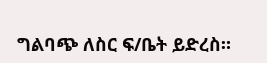ግልባጭ ለስር ፍ/ቤት ይድረስ።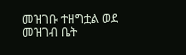መዝገቡ ተዘግቷል ወደ መዝገብ ቤት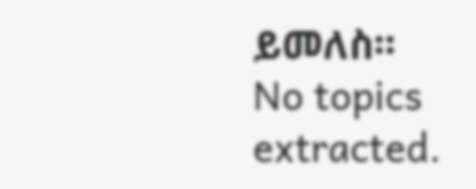ይመለስ።
No topics extracted.